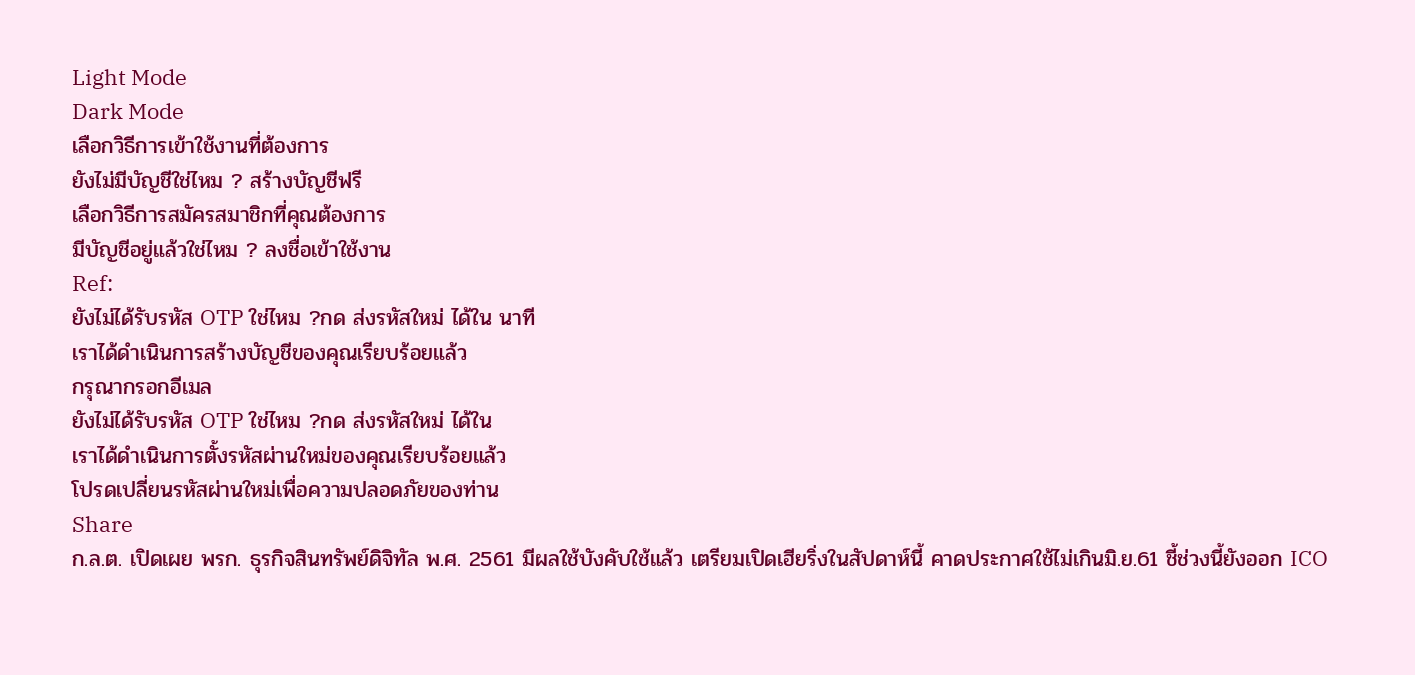Light Mode
Dark Mode
เลือกวิธีการเข้าใช้งานที่ต้องการ
ยังไม่มีบัญชีใช่ไหม ? สร้างบัญชีฟรี
เลือกวิธีการสมัครสมาชิกที่คุณต้องการ
มีบัญชีอยู่แล้วใช่ไหม ? ลงชื่อเข้าใช้งาน
Ref:
ยังไม่ได้รับรหัส OTP ใช่ไหม ?กด ส่งรหัสใหม่ ได้ใน นาที
เราได้ดำเนินการสร้างบัญชีของคุณเรียบร้อยแล้ว
กรุณากรอกอีเมล
ยังไม่ได้รับรหัส OTP ใช่ไหม ?กด ส่งรหัสใหม่ ได้ใน
เราได้ดำเนินการตั้งรหัสผ่านใหม่ของคุณเรียบร้อยแล้ว
โปรดเปลี่ยนรหัสผ่านใหม่เพื่อความปลอดภัยของท่าน
Share
ก.ล.ต. เปิดเผย พรก. ธุรกิจสินทรัพย์ดิจิทัล พ.ศ. 2561 มีผลใช้บังคับใช้แล้ว เตรียมเปิดเฮียริ่งในสัปดาห์นี้ คาดประกาศใช้ไม่เกินมิ.ย.61 ชี้ช่วงนี้ยังออก ICO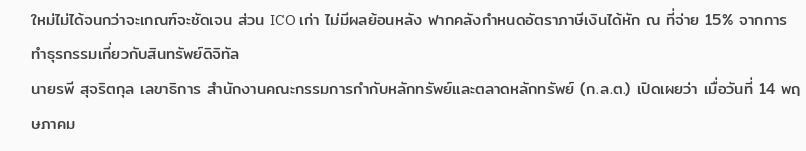ใหม่ไม่ได้จนกว่าจะเกณฑ์จะชัดเจน ส่วน ICO เก่า ไม่มีผลย้อนหลัง ฟากคลังกำหนดอัตราภาษีเงินได้หัก ณ ที่จ่าย 15% จากการทำธุรกรรมเกี่ยวกับสินทรัพย์ดิจิทัล
นายรพี สุจริตกุล เลขาธิการ สำนักงานคณะกรรมการกำกับหลักทรัพย์และตลาดหลักทรัพย์ (ก.ล.ต.) เปิดเผยว่า เมื่อวันที่ 14 พฤษภาคม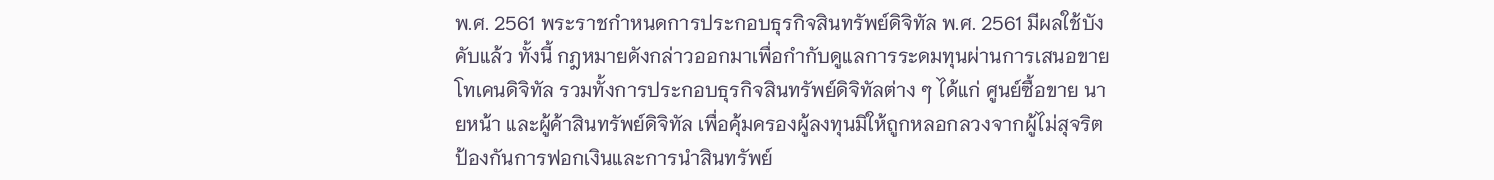พ.ศ. 2561 พระราชกำหนดการประกอบธุรกิจสินทรัพย์ดิจิทัล พ.ศ. 2561 มีผลใช้บังคับแล้ว ทั้งนี้ กฎหมายดังกล่าวออกมาเพื่อกำกับดูแลการระดมทุนผ่านการเสนอขายโทเคนดิจิทัล รวมทั้งการประกอบธุรกิจสินทรัพย์ดิจิทัลต่าง ๆ ได้แก่ ศูนย์ซื้อขาย นายหน้า และผู้ค้าสินทรัพย์ดิจิทัล เพื่อคุ้มครองผู้ลงทุนมิให้ถูกหลอกลวงจากผู้ไม่สุจริต ป้องกันการฟอกเงินและการนำสินทรัพย์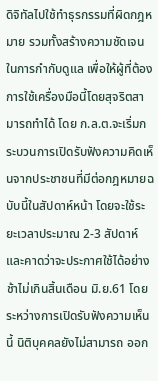ดิจิทัลไปใช้ทำธุรกรรมที่ผิดกฎหมาย รวมทั้งสร้างความชัดเจนในการกำกับดูแล เพื่อให้ผู้ที่ต้องการใช้เครื่องมือนี้โดยสุจริตสามารถทำได้ โดย ก.ล.ต.จะเริ่มกระบวนการเปิดรับฟังความคิดเห็นจากประชาชนที่มีต่อกฎหมายฉบับนี้ในสัปดาห์หน้า โดยจะใช้ระยะเวลาประมาณ 2-3 สัปดาห์ และคาดว่าจะประกาศใช้ได้อย่างช้าไม่เกินสิ้นเดือน มิ.ย.61 โดยระหว่างการเปิดรับฟังความเห็นนี้ นิติบุคคลยังไม่สามารถ ออก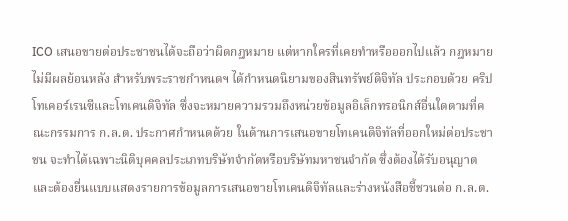ICO เสนอขายต่อประชาชนได้จะถือว่าผิดกฎหมาย แต่หากใครที่เคยทำหรือออกไปแล้ว กฎหมายไม่มีผลย้อนหลัง สำหรับพระราชกำหนดฯ ได้กำหนดนิยามของสินทรัพย์ดิจิทัล ประกอบด้วย คริปโทเคอร์เรนซีและโทเคนดิจิทัล ซึ่งจะหมายความรวมถึงหน่วยข้อมูลอิเล็กทรอนิกส์อื่นใดตามที่คณะกรรมการ ก.ล.ต. ประกาศกำหนดด้วย ในด้านการเสนอขายโทเคนดิจิทัลที่ออกใหม่ต่อประชาชน จะทำได้เฉพาะนิติบุคคลประเภทบริษัทจำกัดหรือบริษัทมหาชนจำกัด ซึ่งต้องได้รับอนุญาตและต้องยื่นแบบแสดงรายการข้อมูลการเสนอขายโทเคนดิจิทัลและร่างหนังสือชี้ชวนต่อ ก.ล.ต.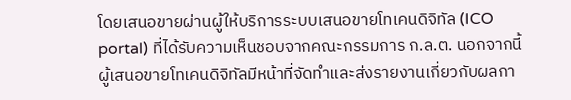โดยเสนอขายผ่านผู้ให้บริการระบบเสนอขายโทเคนดิจิทัล (ICO portal) ที่ได้รับความเห็นชอบจากคณะกรรมการ ก.ล.ต. นอกจากนี้ ผู้เสนอขายโทเคนดิจิทัลมีหน้าที่จัดทำและส่งรายงานเกี่ยวกับผลกา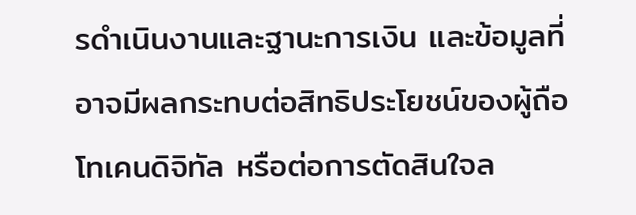รดำเนินงานและฐานะการเงิน และข้อมูลที่อาจมีผลกระทบต่อสิทธิประโยชน์ของผู้ถือโทเคนดิจิทัล หรือต่อการตัดสินใจล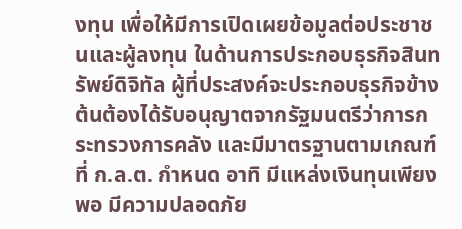งทุน เพื่อให้มีการเปิดเผยข้อมูลต่อประชาชนและผู้ลงทุน ในด้านการประกอบธุรกิจสินทรัพย์ดิจิทัล ผู้ที่ประสงค์จะประกอบธุรกิจข้างต้นต้องได้รับอนุญาตจากรัฐมนตรีว่าการกระทรวงการคลัง และมีมาตรฐานตามเกณฑ์ที่ ก.ล.ต. กำหนด อาทิ มีแหล่งเงินทุนเพียงพอ มีความปลอดภัย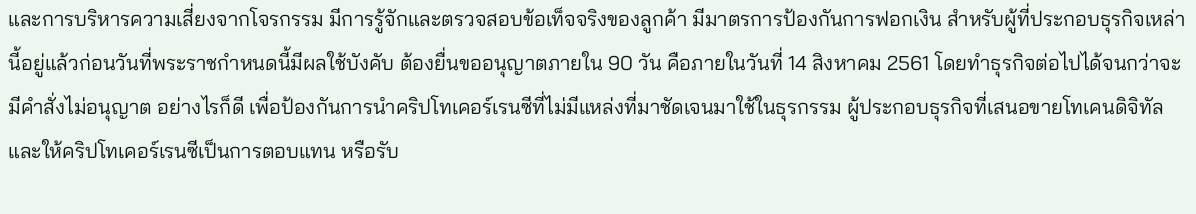และการบริหารความเสี่ยงจากโจรกรรม มีการรู้จักและตรวจสอบข้อเท็จจริงของลูกค้า มีมาตรการป้องกันการฟอกเงิน สำหรับผู้ที่ประกอบธุรกิจเหล่านี้อยู่แล้วก่อนวันที่พระราชกำหนดนี้มีผลใช้บังคับ ต้องยื่นขออนุญาตภายใน 90 วัน คือภายในวันที่ 14 สิงหาคม 2561 โดยทำธุรกิจต่อไปได้จนกว่าจะมีคำสั่งไม่อนุญาต อย่างไรก็ดี เพื่อป้องกันการนำคริปโทเคอร์เรนซีที่ไม่มีแหล่งที่มาชัดเจนมาใช้ในธุรกรรม ผู้ประกอบธุรกิจที่เสนอขายโทเคนดิจิทัลและให้คริปโทเคอร์เรนซีเป็นการตอบแทน หรือรับ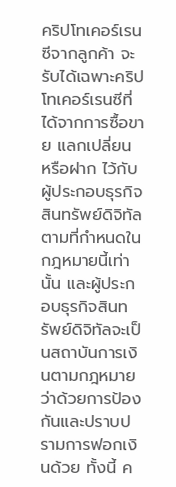คริปโทเคอร์เรนซีจากลูกค้า จะรับได้เฉพาะคริปโทเคอร์เรนซีที่ได้จากการซื้อขาย แลกเปลี่ยน หรือฝาก ไว้กับผู้ประกอบธุรกิจสินทรัพย์ดิจิทัลตามที่กำหนดในกฎหมายนี้เท่านั้น และผู้ประกอบธุรกิจสินทรัพย์ดิจิทัลจะเป็นสถาบันการเงินตามกฎหมายว่าด้วยการป้องกันและปราบปรามการฟอกเงินด้วย ทั้งนี้ ค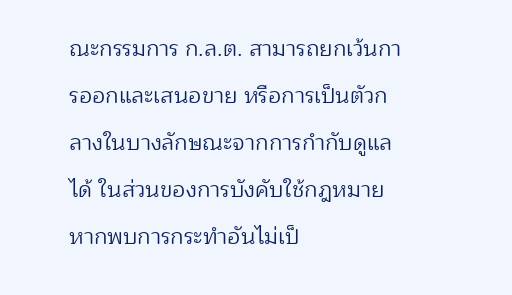ณะกรรมการ ก.ล.ต. สามารถยกเว้นการออกและเสนอขาย หรือการเป็นตัวกลางในบางลักษณะจากการกำกับดูแลได้ ในส่วนของการบังคับใช้กฎหมาย หากพบการกระทำอันไม่เป็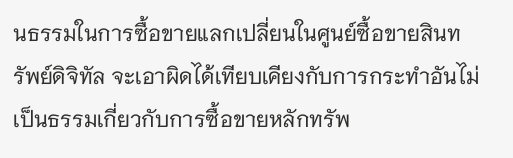นธรรมในการซื้อขายแลกเปลี่ยนในศูนย์ซื้อขายสินทรัพย์ดิจิทัล จะเอาผิดได้เทียบเคียงกับการกระทำอันไม่เป็นธรรมเกี่ยวกับการซื้อขายหลักทรัพ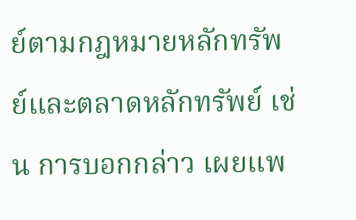ย์ตามกฎหมายหลักทรัพย์และตลาดหลักทรัพย์ เช่น การบอกกล่าว เผยแพ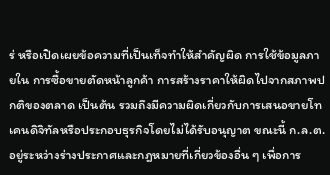ร่ หรือเปิดเผยข้อความที่เป็นเท็จทำให้สำคัญผิด การใช้ข้อมูลภายใน การซื้อขายตัดหน้าลูกค้า การสร้างราคาให้ผิดไปจากสภาพปกติของตลาด เป็นต้น รวมถึงมีความผิดเกี่ยวกับการเสนอขายโทเคนดิจิทัลหรือประกอบธุรกิจโดยไม่ได้รับอนุญาต ขณะนี้ ก.ล.ต. อยู่ระหว่างร่างประกาศและกฎหมายที่เกี่ยวข้องอื่น ๆ เพื่อการ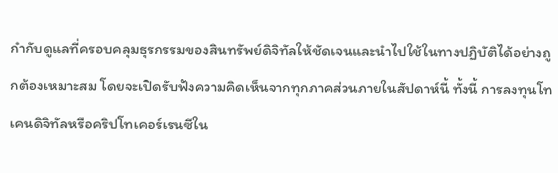กำกับดูแลที่ครอบคลุมธุรกรรมของสินทรัพย์ดิจิทัลให้ชัดเจนและนำไปใช้ในทางปฏิบัติได้อย่างถูกต้องเหมาะสม โดยจะเปิดรับฟังความคิดเห็นจากทุกภาคส่วนภายในสัปดาห์นี้ ทั้งนี้ การลงทุนโทเคนดิจิทัลหรือคริปโทเคอร์เรนซีใน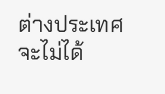ต่างประเทศจะไม่ได้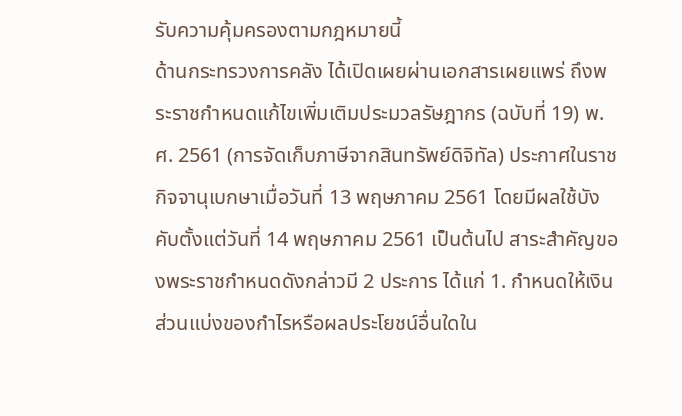รับความคุ้มครองตามกฎหมายนี้
ด้านกระทรวงการคลัง ได้เปิดเผยผ่านเอกสารเผยแพร่ ถึงพระราชกำหนดแก้ไขเพิ่มเติมประมวลรัษฎากร (ฉบับที่ 19) พ.ศ. 2561 (การจัดเก็บภาษีจากสินทรัพย์ดิจิทัล) ประกาศในราชกิจจานุเบกษาเมื่อวันที่ 13 พฤษภาคม 2561 โดยมีผลใช้บังคับตั้งแต่วันที่ 14 พฤษภาคม 2561 เป็นต้นไป สาระสำคัญของพระราชกำหนดดังกล่าวมี 2 ประการ ได้แก่ 1. กำหนดให้เงินส่วนแบ่งของกำไรหรือผลประโยชน์อื่นใดใน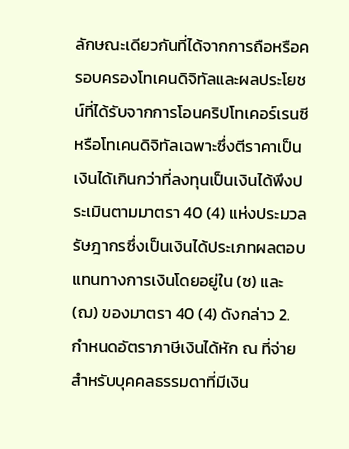ลักษณะเดียวกันที่ได้จากการถือหรือครอบครองโทเคนดิจิทัลและผลประโยชน์ที่ได้รับจากการโอนคริปโทเคอร์เรนซีหรือโทเคนดิจิทัลเฉพาะซึ่งตีราคาเป็นเงินได้เกินกว่าที่ลงทุนเป็นเงินได้พึงประเมินตามมาตรา 40 (4) แห่งประมวลรัษฎากรซึ่งเป็นเงินได้ประเภทผลตอบแทนทางการเงินโดยอยู่ใน (ซ) และ (ฌ) ของมาตรา 40 (4) ดังกล่าว 2. กำหนดอัตราภาษีเงินได้หัก ณ ที่จ่ายสำหรับบุคคลธรรมดาที่มีเงิน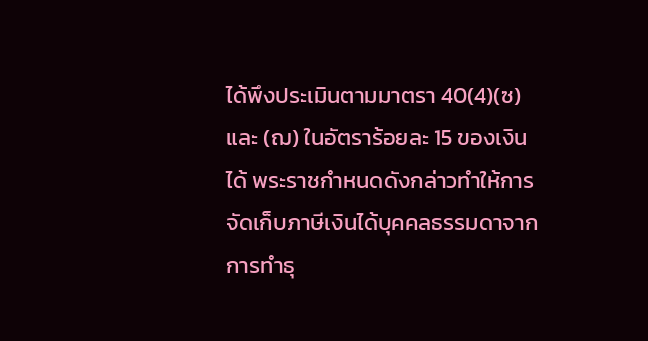ได้พึงประเมินตามมาตรา 40(4)(ซ) และ (ฌ) ในอัตราร้อยละ 15 ของเงินได้ พระราชกำหนดดังกล่าวทำให้การจัดเก็บภาษีเงินได้บุคคลธรรมดาจากการทำธุ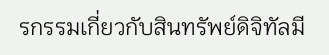รกรรมเกี่ยวกับสินทรัพย์ดิจิทัลมี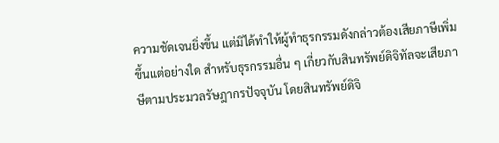ความชัดเจนยิ่งขึ้น แต่มิได้ทำให้ผู้ทำธุรกรรมดังกล่าวต้องเสียภาษีเพิ่มขึ้นแต่อย่างใด สำหรับธุรกรรมอื่น ๆ เกี่ยวกับสินทรัพย์ดิจิทัลจะเสียภาษีตามประมวลรัษฎากรปัจจุบัน โดยสินทรัพย์ดิจิ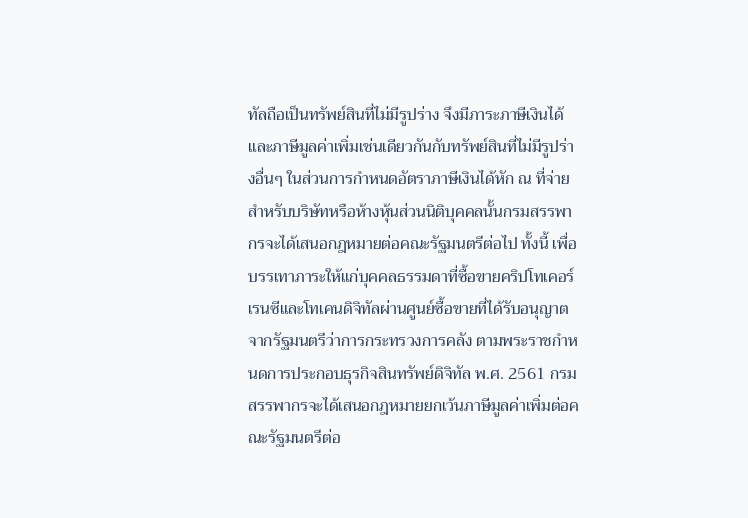ทัลถือเป็นทรัพย์สินที่ไม่มีรูปร่าง จึงมีภาระภาษีเงินได้และภาษีมูลค่าเพิ่มเช่นเดียวกันกับทรัพย์สินที่ไม่มีรูปร่างอื่นๆ ในส่วนการกำหนดอัตราภาษีเงินได้หัก ณ ที่จ่ายสำหรับบริษัทหรือห้างหุ้นส่วนนิติบุคคลนั้นกรมสรรพากรจะได้เสนอกฎหมายต่อคณะรัฐมนตรีต่อไป ทั้งนี้ เพื่อบรรเทาภาระให้แก่บุคคลธรรมดาที่ซื้อขายคริปโทเคอร์เรนซีและโทเคนดิจิทัลผ่านศูนย์ซื้อขายที่ได้รับอนุญาตจากรัฐมนตรีว่าการกระทรวงการคลัง ตามพระราชกำหนดการประกอบธุรกิจสินทรัพย์ดิจิทัล พ.ศ. 2561 กรมสรรพากรจะได้เสนอกฎหมายยกเว้นภาษีมูลค่าเพิ่มต่อคณะรัฐมนตรีต่อ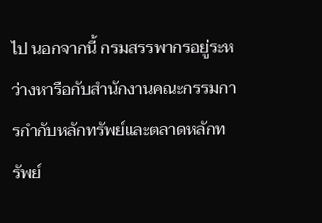ไป นอกจากนี้ กรมสรรพากรอยู่ระหว่างหารือกับสำนักงานคณะกรรมการกำกับหลักทรัพย์และตลาดหลักทรัพย์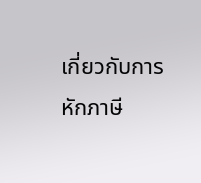เกี่ยวกับการหักภาษี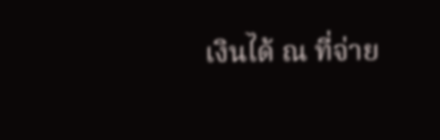เงินได้ ณ ที่จ่าย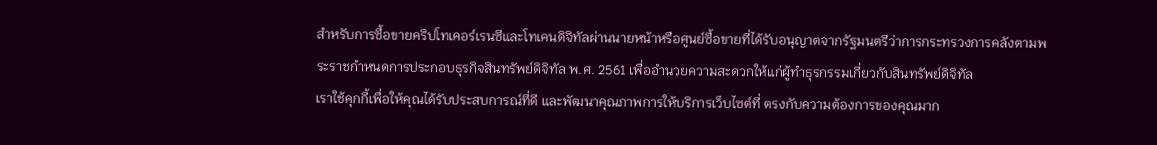สำหรับการซื้อขายคริปโทเคอร์เรนซีและโทเคนดิจิทัลผ่านนายหน้าหรือศูนย์ซื้อขายที่ได้รับอนุญาตจากรัฐมนตรีว่าการกระทรวงการคลังตามพระราชกำหนดการประกอบธุรกิจสินทรัพย์ดิจิทัล พ.ศ. 2561 เพื่ออำนวยความสะดวกให้แก่ผู้ทำธุรกรรมเกี่ยวกับสินทรัพย์ดิจิทัล
เราใช้คุกกี้เพื่อให้คุณได้รับประสบการณ์ที่ดี และพัฒนาคุณภาพการให้บริการเว็บไซต์ที่ ตรงกับความต้องการของคุณมาก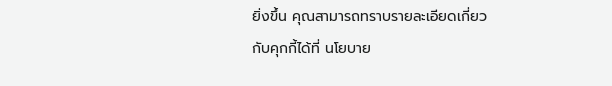ยิ่งขึ้น คุณสามารถทราบรายละเอียดเกี่ยวกับคุกกี้ได้ที่ นโยบาย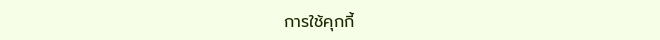การใช้คุกกี้